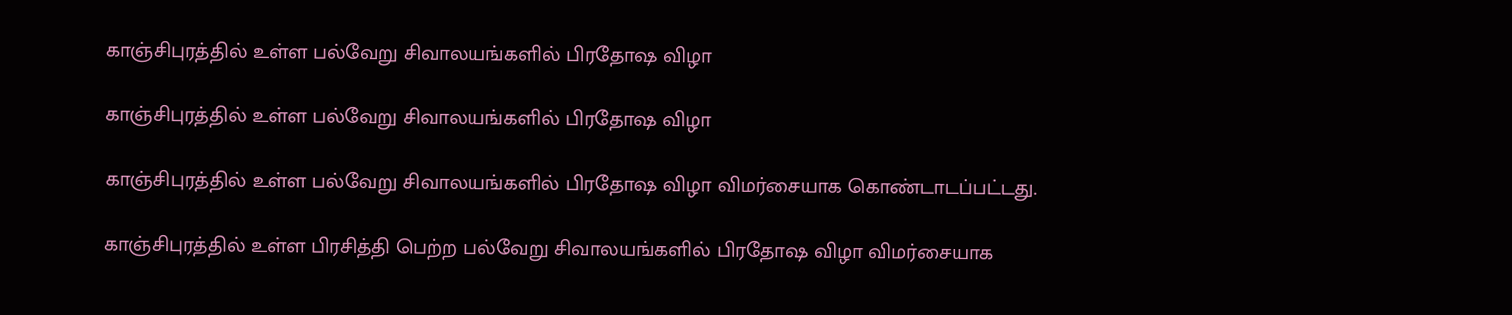காஞ்சிபுரத்தில் உள்ள பல்வேறு சிவாலயங்களில் பிரதோஷ விழா

காஞ்சிபுரத்தில் உள்ள பல்வேறு சிவாலயங்களில் பிரதோஷ விழா

காஞ்சிபுரத்தில் உள்ள பல்வேறு சிவாலயங்களில் பிரதோஷ விழா விமர்சையாக கொண்டாடப்பட்டது.

காஞ்சிபுரத்தில் உள்ள பிரசித்தி பெற்ற பல்வேறு சிவாலயங்களில் பிரதோஷ விழா விமர்சையாக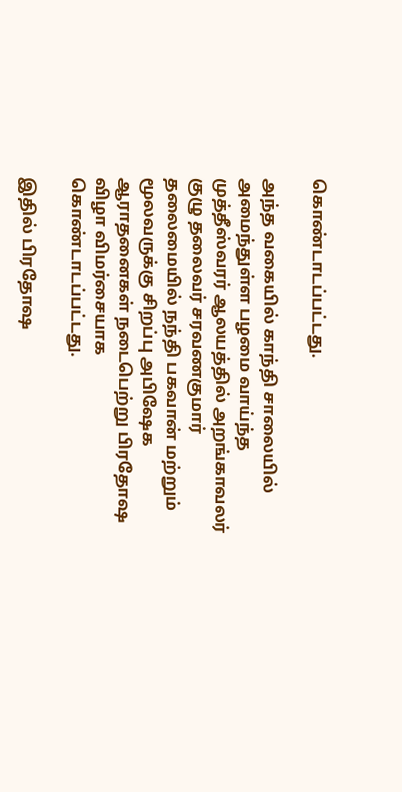கொண்டாடப்பட்டது.

அந்த வகையில் காந்தி சாலையில் அமைந்துள்ள பழமை வாய்ந்த முத்தீஸ்வரர் ஆலயத்தில் அறங்காவலர் குழு தலைவர் சரவணகுமார் தலைமையில் நந்தி பகவான் மற்றும் மூலவருக்கு சிறப்பு அபிஷேக ஆராதனைகள் நடைபெற்று பிரதோஷ விழா விமர்சையாக கொண்டாடப்பட்டது.

இதில் பிரதோஷ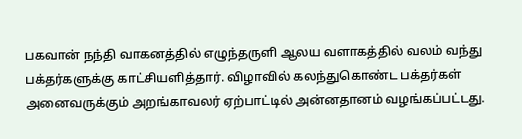பகவான் நந்தி வாகனத்தில் எழுந்தருளி ஆலய வளாகத்தில் வலம் வந்து பக்தர்களுக்கு காட்சியளித்தார். விழாவில் கலந்துகொண்ட பக்தர்கள் அனைவருக்கும் அறங்காவலர் ஏற்பாட்டில் அன்னதானம் வழங்கப்பட்டது.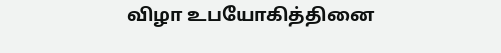விழா உபயோகித்தினை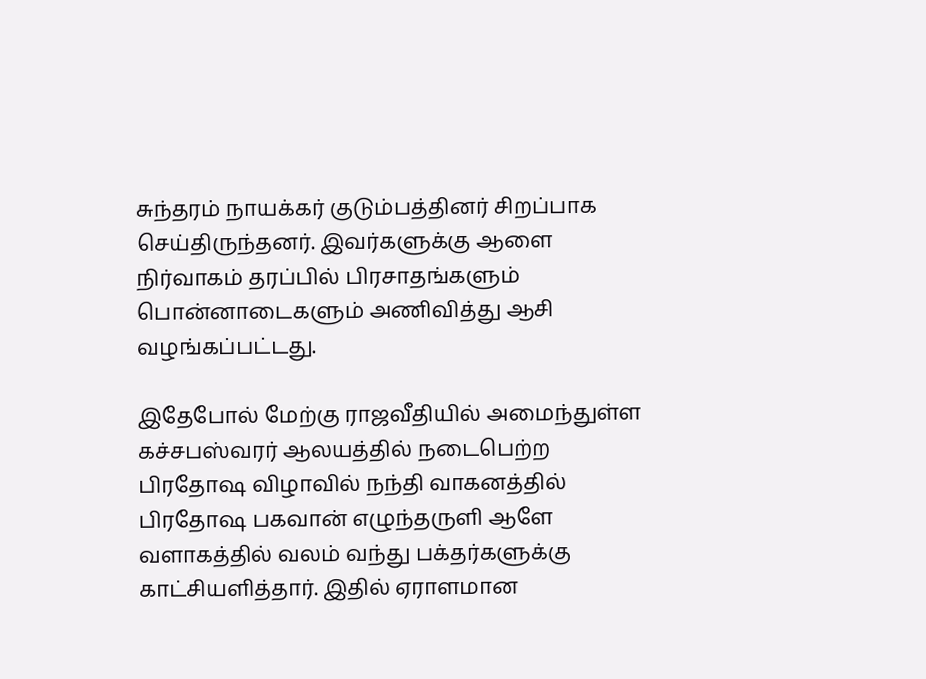சுந்தரம் நாயக்கர் குடும்பத்தினர் சிறப்பாக செய்திருந்தனர். இவர்களுக்கு ஆளை நிர்வாகம் தரப்பில் பிரசாதங்களும் பொன்னாடைகளும் அணிவித்து ஆசி வழங்கப்பட்டது.

இதேபோல் மேற்கு ராஜவீதியில் அமைந்துள்ள கச்சபஸ்வரர் ஆலயத்தில் நடைபெற்ற பிரதோஷ விழாவில் நந்தி வாகனத்தில் பிரதோஷ பகவான் எழுந்தருளி ஆளே வளாகத்தில் வலம் வந்து பக்தர்களுக்கு காட்சியளித்தார். இதில் ஏராளமான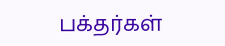பக்தர்கள்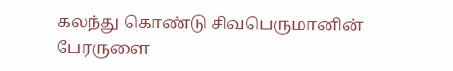கலந்து கொண்டு சிவபெருமானின் பேரருளை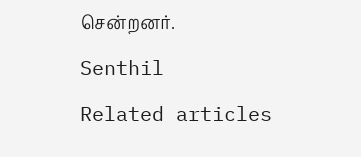சென்றனர்.

Senthil

Related articles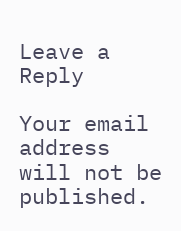Leave a Reply

Your email address will not be published.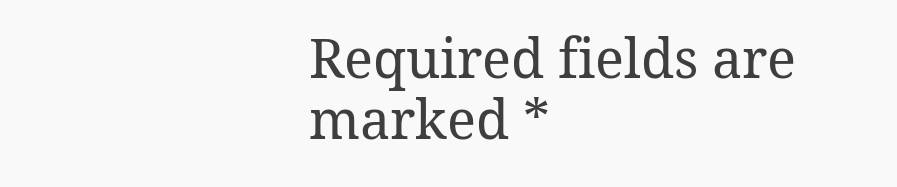Required fields are marked *